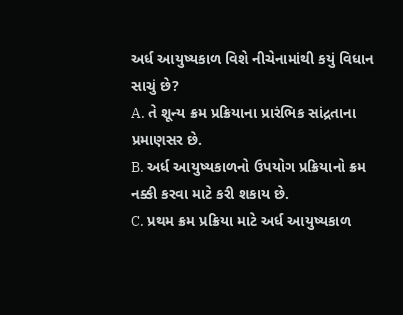અર્ધ આયુષ્યકાળ વિશે નીચેનામાંથી કયું વિધાન સાચું છે?
A. તે શૂન્ય ક્રમ પ્રક્રિયાના પ્રારંભિક સાંદ્રતાના પ્રમાણસર છે.
B. અર્ધ આયુષ્યકાળનો ઉપયોગ પ્રક્રિયાનો ક્રમ નક્કી કરવા માટે કરી શકાય છે.
C. પ્રથમ ક્રમ પ્રક્રિયા માટે અર્ધ આયુષ્યકાળ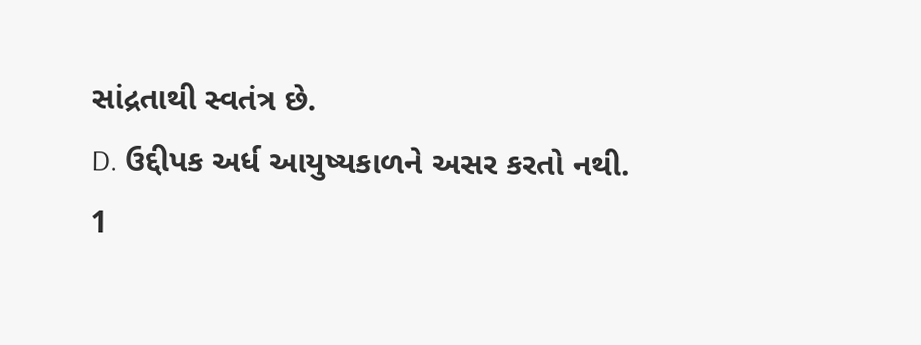સાંદ્રતાથી સ્વતંત્ર છે.
D. ઉદ્દીપક અર્ધ આયુષ્યકાળને અસર કરતો નથી.
1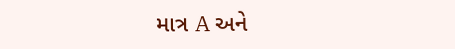માત્ર A અને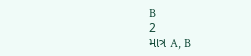B
2
માત્ર A, B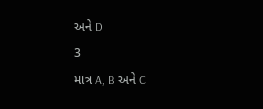અને D
3
માત્ર A, B અને C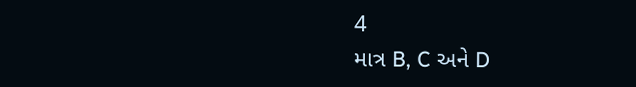4
માત્ર B, C અને D